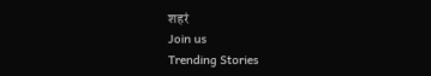शहरं
Join us
Trending Stories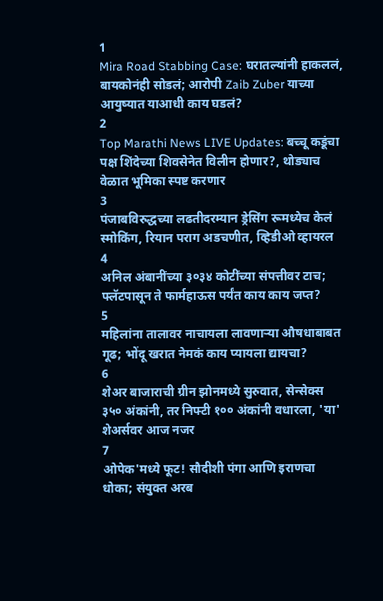1
Mira Road Stabbing Case: घरातल्यांनी हाकललं, बायकोनंही सोडलं; आरोपी Zaib Zuber याच्या आयुष्यात याआधी काय घडलं?
2
Top Marathi News LIVE Updates: बच्चू कडूंचा पक्ष शिंदेच्या शिवसेनेत विलीन होणार?, थोड्याच वेळात भूमिका स्पष्ट करणार
3
पंजाबविरुद्धच्या लढतीदरम्यान ड्रेसिंग रूमध्येच केलं स्मोकिंग, रियान पराग अडचणीत, व्हिडीओ व्हायरल
4
अनिल अंबानींच्या ३०३४ कोटींच्या संपत्तीवर टाच; फ्लॅटपासून ते फार्महाऊस पर्यंत काय काय जप्त?
5
महिलांना तालावर नाचायला लावणाऱ्या औषधाबाबत गूढ; भोंदू खरात नेमकं काय प्यायला द्यायचा?
6
शेअर बाजाराची ग्रीन झोनमध्ये सुरुवात, सेन्सेक्स ३५० अंकांनी, तर निफ्टी १०० अंकांनी वधारला, 'या' शेअर्सवर आज नजर
7
ओपेक'मध्ये फूट! सौदीशी पंगा आणि इराणचा धोका; संयुक्त अरब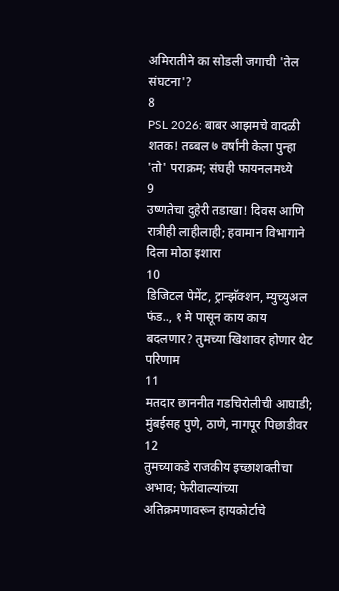अमिरातीने का सोडली जगाची 'तेल संघटना'?
8
PSL 2026: बाबर आझमचे वादळी शतक! तब्बल ७ वर्षांनी केला पुन्हा 'तो' पराक्रम; संघही फायनलमध्ये
9
उष्णतेचा दुहेरी तडाखा! दिवस आणि रात्रीही लाहीलाही; हवामान विभागाने दिला मोठा इशारा
10
डिजिटल पेमेंट, ट्रान्झॅक्शन, म्युच्युअल फंड.., १ मे पासून काय काय बदलणार? तुमच्या खिशावर होणार थेट परिणाम
11
मतदार छाननीत गडचिरोलीची आघाडी; मुंबईसह पुणे, ठाणे, नागपूर पिछाडीवर
12
तुमच्याकडे राजकीय इच्छाशक्तीचा अभाव; फेरीवाल्यांच्या अतिक्रमणावरून हायकोर्टाचे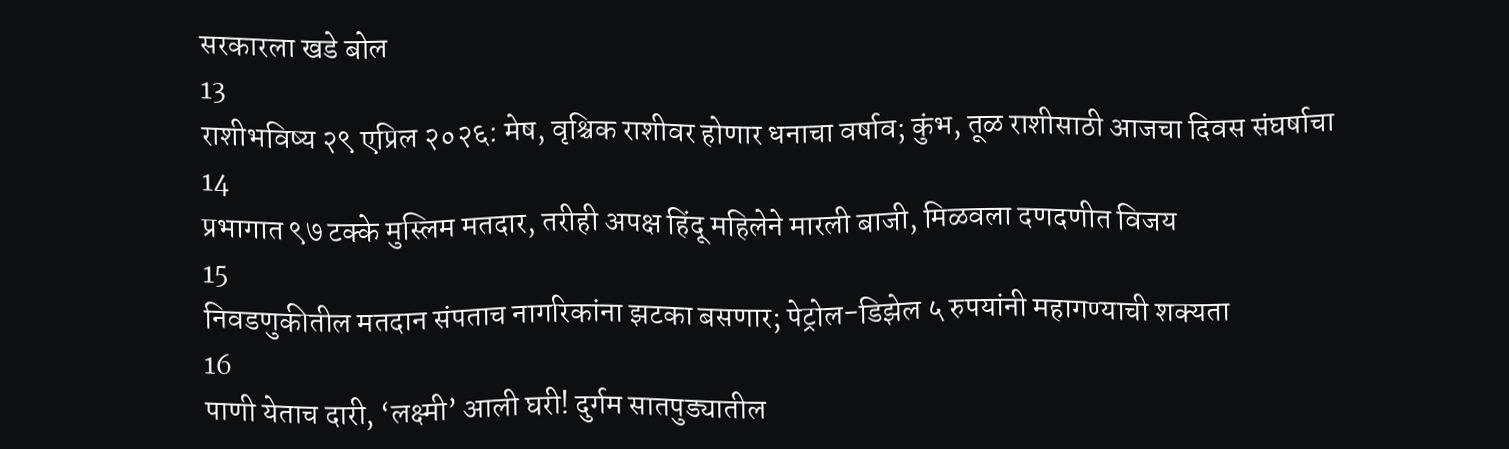सरकारला खडे बोल
13
राशीभविष्य २९ एप्रिल २०२६: मेष, वृश्चिक राशीवर होणार धनाचा वर्षाव; कुंभ, तूळ राशीसाठी आजचा दिवस संघर्षाचा
14
प्रभागात ९७ टक्के मुस्लिम मतदार, तरीही अपक्ष हिंदू महिलेने मारली बाजी, मिळवला दणदणीत विजय
15
निवडणुकीतील मतदान संपताच नागरिकांना झटका बसणार; पेट्रोल-डिझेल ५ रुपयांनी महागण्याची शक्यता
16
पाणी येताच दारी, ‘लक्ष्मी’ आली घरी! दुर्गम सातपुड्यातील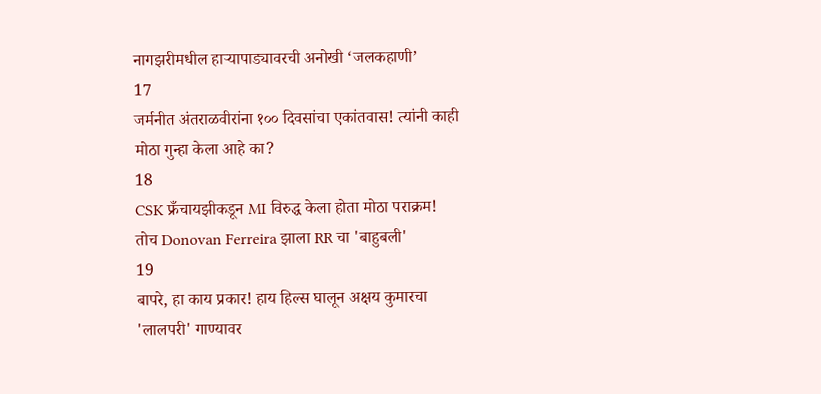नागझरीमधील हाऱ्यापाड्यावरची अनोखी ‘जलकहाणी’
17
जर्मनीत अंतराळवीरांना १०० दिवसांचा एकांतवास! त्यांनी काही मोठा गुन्हा केला आहे का?
18
CSK फ्रँचायझीकडून MI विरुद्ध केला होता मोठा पराक्रम! तोच Donovan Ferreira झाला RR चा 'बाहुबली'
19
बापरे, हा काय प्रकार! हाय हिल्स घालून अक्षय कुमारचा 'लालपरी' गाण्यावर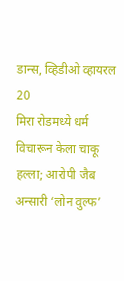डान्स, व्हिडीओ व्हायरल
20
मिरा रोडमध्ये धर्म विचारून केला चाकू हल्ला; आरोपी जैब अन्सारी ‘लोन वुल्फ’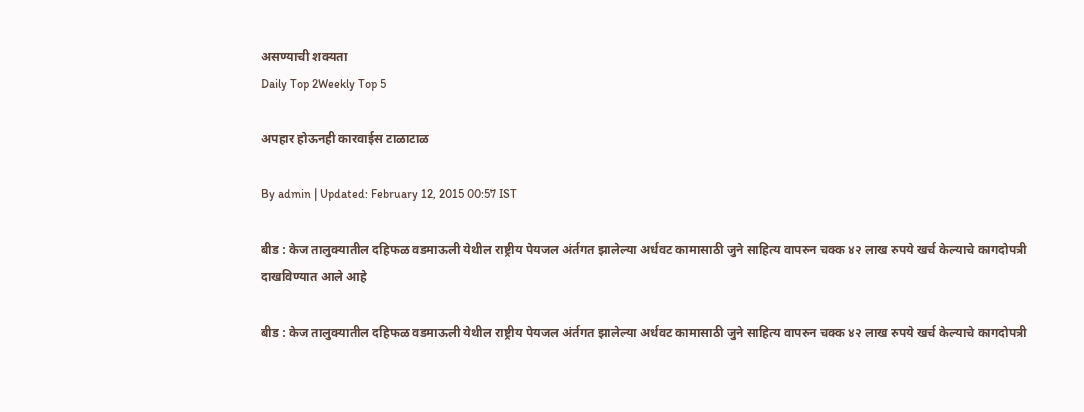असण्याची शक्यता
Daily Top 2Weekly Top 5

अपहार होऊनही कारवाईस टाळाटाळ

By admin | Updated: February 12, 2015 00:57 IST

बीड : केज तालुक्यातील दहिफळ वडमाऊली येथील राष्ट्रीय पेयजल अंर्तगत झालेल्या अर्धवट कामासाठी जुने साहित्य वापरुन चक्क ४२ लाख रुपये खर्च केल्याचे कागदोपत्री दाखविण्यात आले आहे

बीड : केज तालुक्यातील दहिफळ वडमाऊली येथील राष्ट्रीय पेयजल अंर्तगत झालेल्या अर्धवट कामासाठी जुने साहित्य वापरुन चक्क ४२ लाख रुपये खर्च केल्याचे कागदोपत्री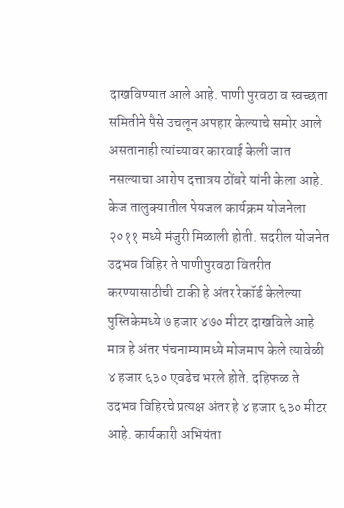दाखविण्यात आले आहे. पाणी पुरवठा व स्वच्छता समितीने पैसे उचलून अपहार केल्याचे समोर आले असतानाही त्यांच्यावर कारवाई केली जात नसल्याचा आरोप दत्तात्रय ठोंबरे यांनी केला आहे. केज तालुक्यातील पेयजल कार्यक्रम योजनेला २०११ मध्ये मंजुरी मिळाली होती. सदरील योजनेत उदभव विहिर ते पाणीपुरवठा वितरीत करण्यासाठीची टाकी हे अंतर रेकॉर्ड केलेल्या पुस्तिकेमध्ये ७ हजार ४७० मीटर दाखविले आहे मात्र हे अंतर पंचनाम्यामध्ये मोजमाप केले त्यावेळी ४ हजार ६३० एवढेच भरले होते. दहिफळ ते उदभव विहिरचे प्रत्यक्ष अंतर हे ४ हजार ६३० मीटर आहे. कार्यकारी अभियंता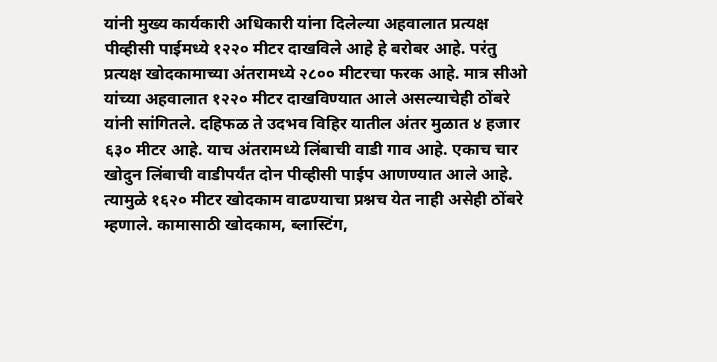यांनी मुख्य कार्यकारी अधिकारी यांना दिलेल्या अहवालात प्रत्यक्ष पीव्हीसी पाईमध्ये १२२० मीटर दाखविले आहे हे बरोबर आहे. परंतु प्रत्यक्ष खोदकामाच्या अंतरामध्ये २८०० मीटरचा फरक आहे. मात्र सीओ यांच्या अहवालात १२२० मीटर दाखविण्यात आले असल्याचेही ठोंबरे यांनी सांगितले. दहिफळ ते उदभव विहिर यातील अंतर मुळात ४ हजार ६३० मीटर आहे. याच अंतरामध्ये लिंबाची वाडी गाव आहे. एकाच चार खोदुन लिंबाची वाडीपर्यंत दोन पीव्हीसी पाईप आणण्यात आले आहे. त्यामुळे १६२० मीटर खोदकाम वाढण्याचा प्रश्नच येत नाही असेही ठोंबरे म्हणाले. कामासाठी खोदकाम, ब्लास्टिंग,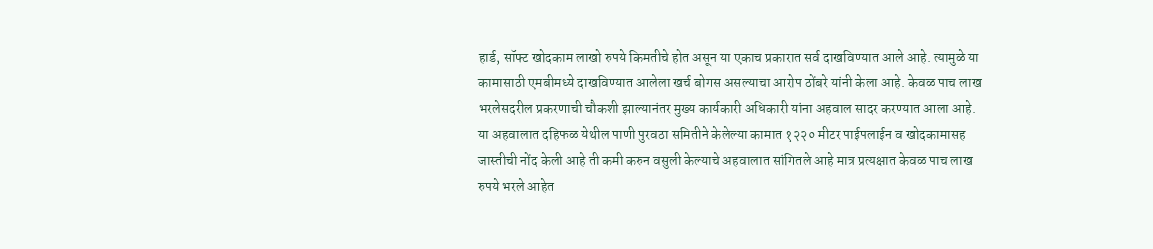हार्ड, सॉफ्ट खोदकाम लाखो रुपये किमतीचे होत असून या एकाच प्रकारात सर्व दाखविण्यात आले आहे. त्यामुळे या कामासाठी एमबीमध्ये दाखविण्यात आलेला खर्च बोगस असल्याचा आरोप ठोंबरे यांनी केला आहे. केवळ पाच लाख भरलेसदरील प्रकरणाची चौकशी झाल्यानंतर मुख्य कार्यकारी अधिकारी यांना अहवाल सादर करण्यात आला आहे. या अहवालात दहिफळ येथील पाणी पुरवठा समितीने केलेल्या कामात १२२० मीटर पाईपलाईन व खोदकामासह जास्तीची नोंद केली आहे ती कमी करुन वसुली केल्याचे अहवालात सांगितले आहे मात्र प्रत्यक्षात केवळ पाच लाख रुपये भरले आहेत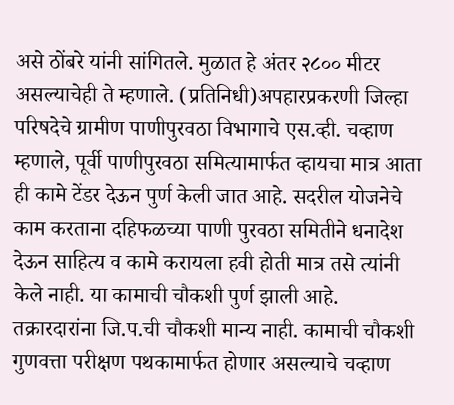असे ठोंबरे यांनी सांगितले. मुळात हे अंतर २८०० मीटर असल्याचेही ते म्हणाले. (प्रतिनिधी)अपहारप्रकरणी जिल्हा परिषदेचे ग्रामीण पाणीपुरवठा विभागाचे एस.व्ही. चव्हाण म्हणाले, पूर्वी पाणीपुरवठा समित्यामार्फत व्हायचा मात्र आता ही कामे टेंडर देऊन पुर्ण केली जात आहे. सदरील योजनेचे काम करताना दहिफळच्या पाणी पुरवठा समितीने धनादेश देऊन साहित्य व कामे करायला हवी होती मात्र तसे त्यांनी केले नाही. या कामाची चौकशी पुर्ण झाली आहे. तक्रारदारांना जि.प.ची चौकशी मान्य नाही. कामाची चौकशी गुणवत्ता परीक्षण पथकामार्फत होणार असल्याचे चव्हाण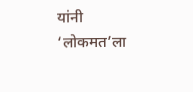यांनी ‘लोकमत’ला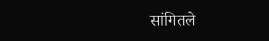सांगितले